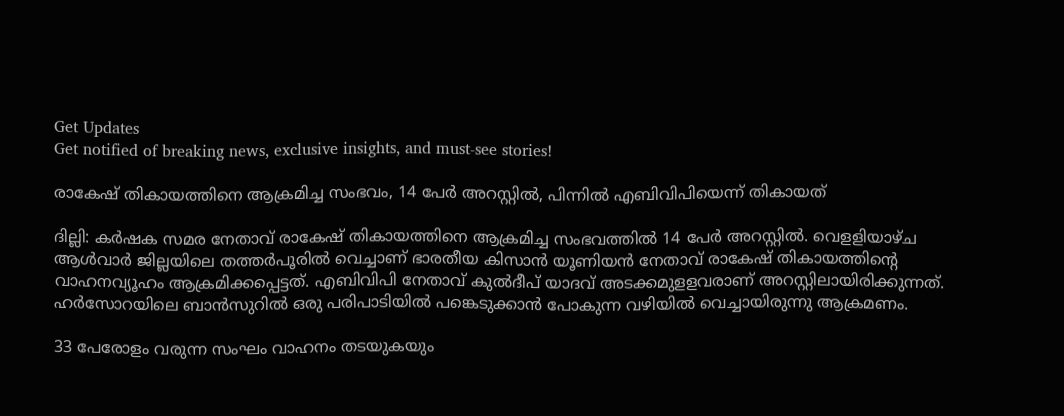Get Updates
Get notified of breaking news, exclusive insights, and must-see stories!

രാകേഷ് തികായത്തിനെ ആക്രമിച്ച സംഭവം, 14 പേര്‍ അറസ്റ്റില്‍, പിന്നിൽ എബിവിപിയെന്ന് തികായത്

ദില്ലി: കര്‍ഷക സമര നേതാവ് രാകേഷ് തികായത്തിനെ ആക്രമിച്ച സംഭവത്തില്‍ 14 പേര്‍ അറസ്റ്റില്‍. വെളളിയാഴ്ച ആള്‍വാര്‍ ജില്ലയിലെ തത്തര്‍പൂരില്‍ വെച്ചാണ് ഭാരതീയ കിസാന്‍ യൂണിയന്‍ നേതാവ് രാകേഷ് തികായത്തിന്റെ വാഹനവ്യൂഹം ആക്രമിക്കപ്പെട്ടത്. എബിവിപി നേതാവ് കുല്‍ദീപ് യാദവ് അടക്കമുളളവരാണ് അറസ്റ്റിലായിരിക്കുന്നത്. ഹര്‍സോറയിലെ ബാന്‍സുറില്‍ ഒരു പരിപാടിയില്‍ പങ്കെടുക്കാന്‍ പോകുന്ന വഴിയില്‍ വെച്ചായിരുന്നു ആക്രമണം.

33 പേരോളം വരുന്ന സംഘം വാഹനം തടയുകയും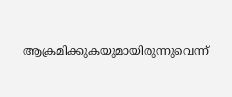ആക്രമിക്കുകയുമായിരുന്നുവെന്ന്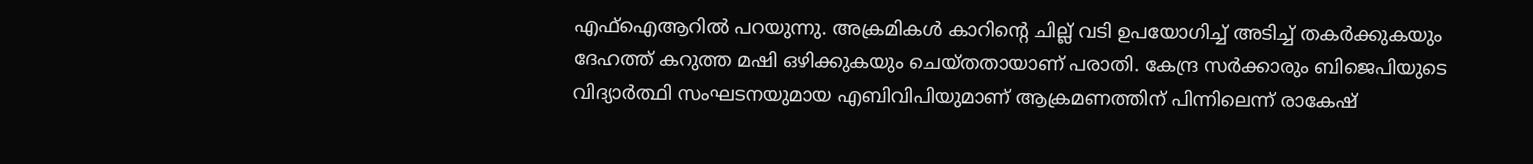എഫ്‌ഐആറില്‍ പറയുന്നു. അക്രമികള്‍ കാറിന്റെ ചില്ല് വടി ഉപയോഗിച്ച് അടിച്ച് തകര്‍ക്കുകയും ദേഹത്ത് കറുത്ത മഷി ഒഴിക്കുകയും ചെയ്തതായാണ് പരാതി. കേന്ദ്ര സര്‍ക്കാരും ബിജെപിയുടെ വിദ്യാര്‍ത്ഥി സംഘടനയുമായ എബിവിപിയുമാണ് ആക്രമണത്തിന് പിന്നിലെന്ന് രാകേഷ്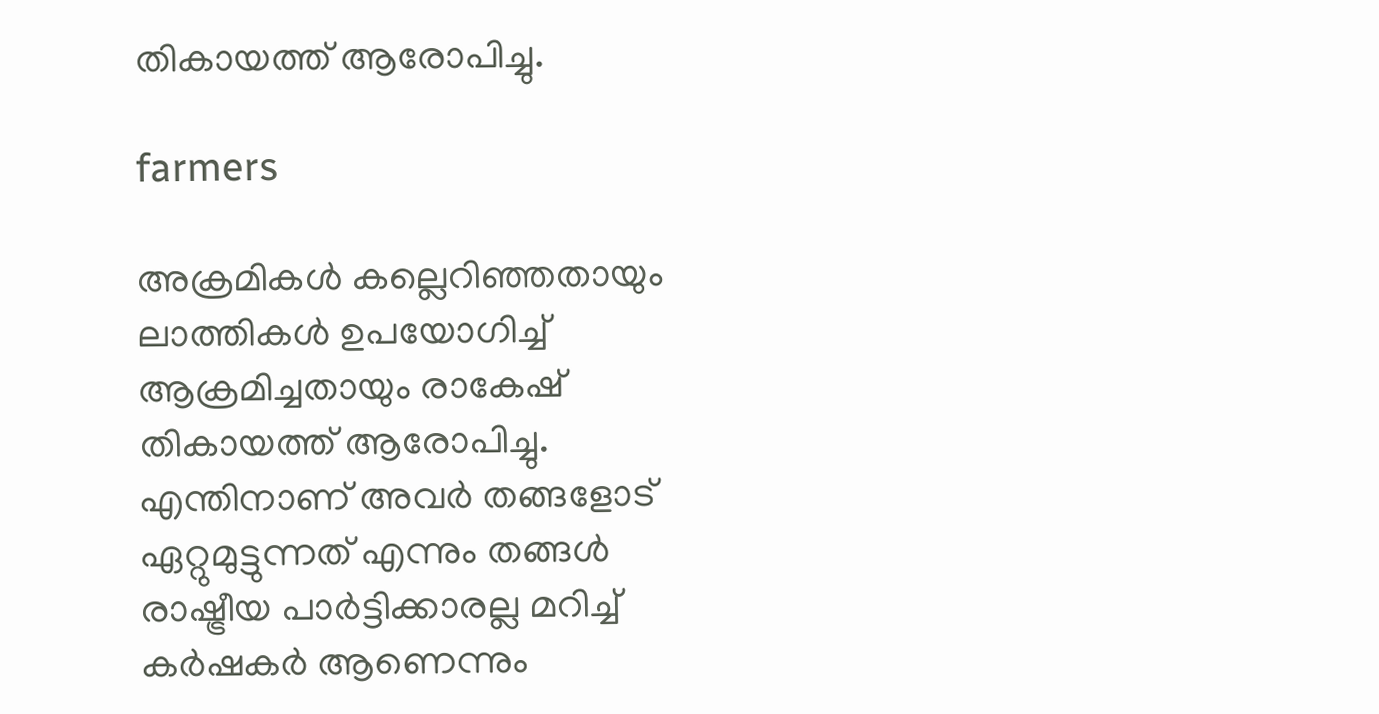തികായത്ത് ആരോപിച്ചു.

farmers

അക്രമികള്‍ കല്ലെറിഞ്ഞതായും ലാത്തികള്‍ ഉപയോഗിച്ച് ആക്രമിച്ചതായും രാകേഷ് തികായത്ത് ആരോപിച്ചു. എന്തിനാണ് അവര്‍ തങ്ങളോട് ഏറ്റുമുട്ടുന്നത് എന്നും തങ്ങള്‍ രാഷ്ട്രീയ പാര്‍ട്ടിക്കാരല്ല മറിച്ച് കര്‍ഷകര്‍ ആണെന്നും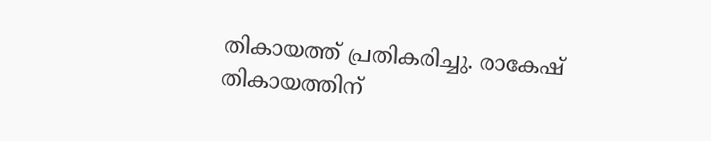തികായത്ത് പ്രതികരിച്ചു. രാകേഷ് തികായത്തിന്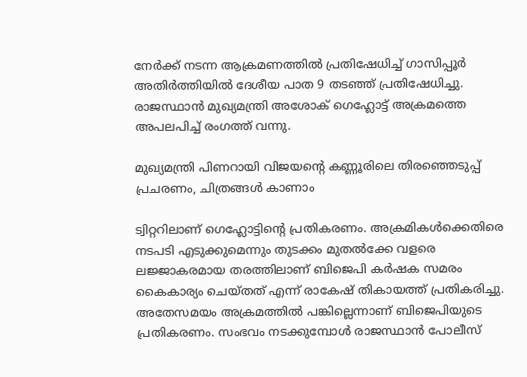നേര്‍ക്ക് നടന്ന ആക്രമണത്തില്‍ പ്രതിഷേധിച്ച് ഗാസിപ്പൂര്‍ അതിര്‍ത്തിയില്‍ ദേശീയ പാത 9 തടഞ്ഞ് പ്രതിഷേധിച്ചു. രാജസ്ഥാന്‍ മുഖ്യമന്ത്രി അശോക് ഗെഹ്ലോട്ട് അക്രമത്തെ അപലപിച്ച് രംഗത്ത് വന്നു.

മുഖ്യമന്ത്രി പിണറായി വിജയന്‍റെ കണ്ണൂരിലെ തിരഞ്ഞെടുപ്പ് പ്രചരണം, ചിത്രങ്ങള്‍ കാണാം

ട്വിറ്ററിലാണ് ഗെഹ്ലോട്ടിന്റെ പ്രതികരണം. അക്രമികള്‍ക്കെതിരെ നടപടി എടുക്കുമെന്നും തുടക്കം മുതല്‍ക്കേ വളരെ ലജ്ജാകരമായ തരത്തിലാണ് ബിജെപി കര്‍ഷക സമരം കൈകാര്യം ചെയ്തത് എന്ന് രാകേഷ് തികായത്ത് പ്രതികരിച്ചു. അതേസമയം അക്രമത്തില്‍ പങ്കില്ലെന്നാണ് ബിജെപിയുടെ പ്രതികരണം. സംഭവം നടക്കുമ്പോള്‍ രാജസ്ഥാന്‍ പോലീസ്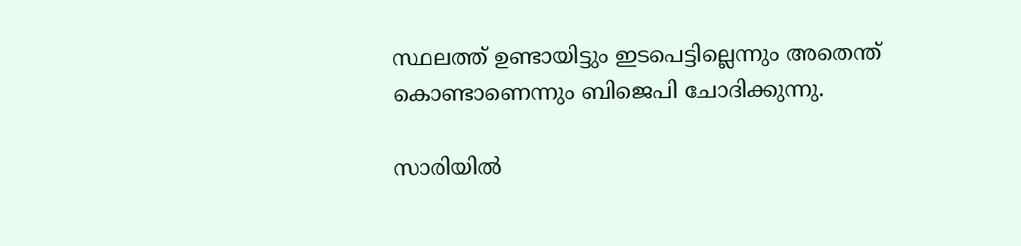സ്ഥലത്ത് ഉണ്ടായിട്ടും ഇടപെട്ടില്ലെന്നും അതെന്ത് കൊണ്ടാണെന്നും ബിജെപി ചോദിക്കുന്നു.

സാരിയിൽ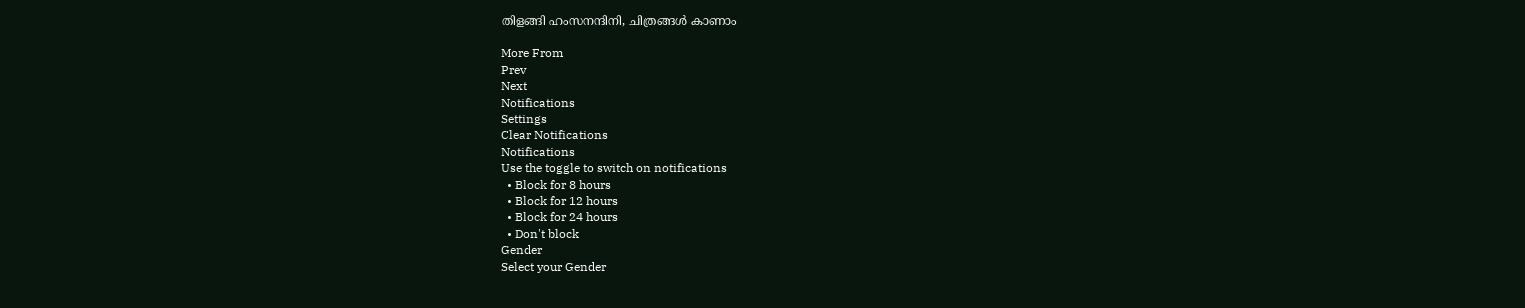തിളങ്ങി ഹംസനന്ദിനി, ചിത്രങ്ങൾ കാണാം

More From
Prev
Next
Notifications
Settings
Clear Notifications
Notifications
Use the toggle to switch on notifications
  • Block for 8 hours
  • Block for 12 hours
  • Block for 24 hours
  • Don't block
Gender
Select your Gender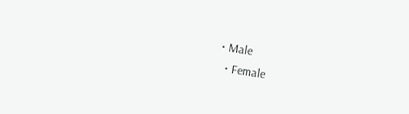• Male
  • Female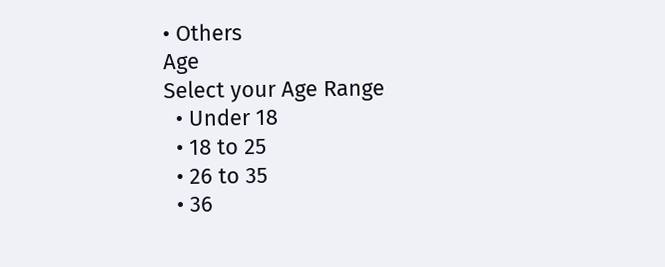• Others
Age
Select your Age Range
  • Under 18
  • 18 to 25
  • 26 to 35
  • 36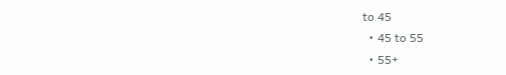to 45
  • 45 to 55
  • 55+